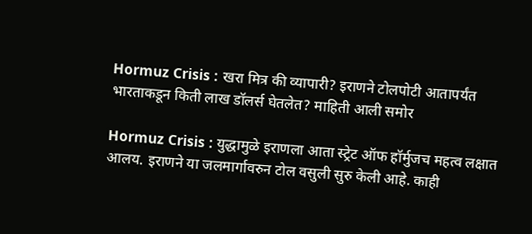Hormuz Crisis : खरा मित्र की व्यापारी? इराणने टोलपोटी आतापर्यंत भारताकडून किती लाख डॉलर्स घेतलेत? माहिती आली समोर

Hormuz Crisis : युद्धामुळे इराणला आता स्ट्रेट ऑफ हॉर्मुजच महत्व लक्षात आलय. इराणने या जलमार्गावरुन टोल वसुली सुरु केली आहे. काही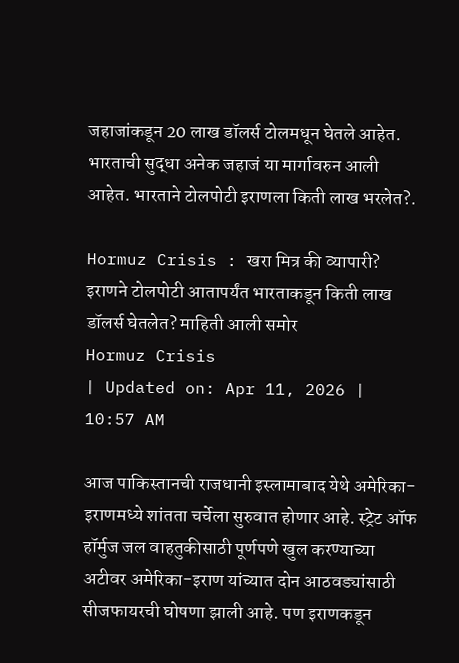जहाजांकडून 20 लाख डॉलर्स टोलमधून घेतले आहेत. भारताची सुद्धा अनेक जहाजं या मार्गावरुन आली आहेत. भारताने टोलपोटी इराणला किती लाख भरलेत?.

Hormuz Crisis : खरा मित्र की व्यापारी? इराणने टोलपोटी आतापर्यंत भारताकडून किती लाख डॉलर्स घेतलेत? माहिती आली समोर
Hormuz Crisis
| Updated on: Apr 11, 2026 | 10:57 AM

आज पाकिस्तानची राजधानी इस्लामाबाद येथे अमेरिका-इराणमध्ये शांतता चर्चेला सुरुवात होणार आहे. स्ट्रेट ऑफ हॉर्मुज जल वाहतुकीसाठी पूर्णपणे खुल करण्याच्या अटीवर अमेरिका-इराण यांच्यात दोन आठवड्यांसाठी सीजफायरची घोषणा झाली आहे. पण इराणकडून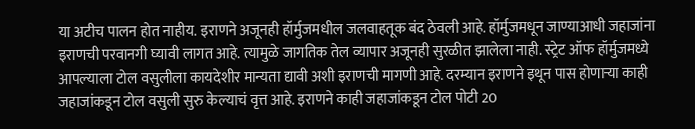या अटीच पालन होत नाहीय. इराणने अजूनही हॉर्मुजमधील जलवाहतूक बंद ठेवली आहे. हॉर्मुजमधून जाण्याआधी जहाजांना इराणची परवानगी घ्यावी लागत आहे. त्यामुळे जागतिक तेल व्यापार अजूनही सुरळीत झालेला नाही. स्ट्रेट ऑफ हॉर्मुजमध्ये आपल्याला टोल वसुलीला कायदेशीर मान्यता द्यावी अशी इराणची मागणी आहे. दरम्यान इराणने इथून पास होणाऱ्या काही जहाजांकडून टोल वसुली सुरु केल्याचं वृत्त आहे. इराणने काही जहाजांकडून टोल पोटी 20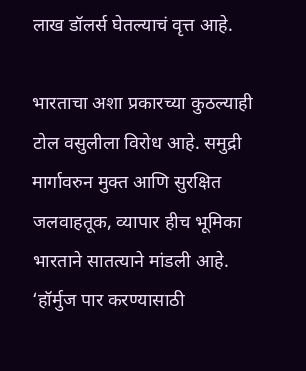लाख डॉलर्स घेतल्याचं वृत्त आहे.

भारताचा अशा प्रकारच्या कुठल्याही टोल वसुलीला विरोध आहे. समुद्री मार्गावरुन मुक्त आणि सुरक्षित जलवाहतूक, व्यापार हीच भूमिका भारताने सातत्याने मांडली आहे. ‘हॉर्मुज पार करण्यासाठी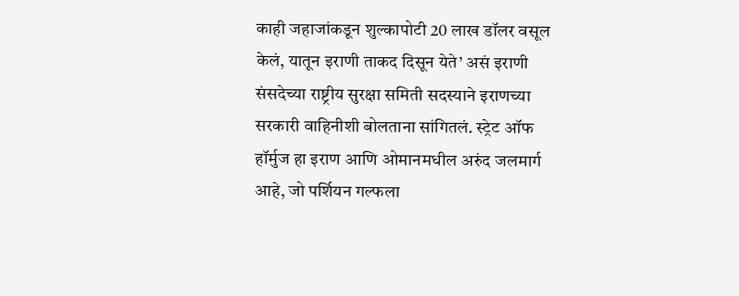काही जहाजांकडून शुल्कापोटी 20 लाख डॉलर वसूल केलं, यातून इराणी ताकद दिसून येते’ असं इराणी संसदेच्या राष्ट्रीय सुरक्षा समिती सदस्याने इराणच्या सरकारी वाहिनीशी बोलताना सांगितलं. स्ट्रेट ऑफ हॉर्मुज हा इराण आणि ओमानमधील अरुंद जलमार्ग आहे, जो पर्शियन गल्फला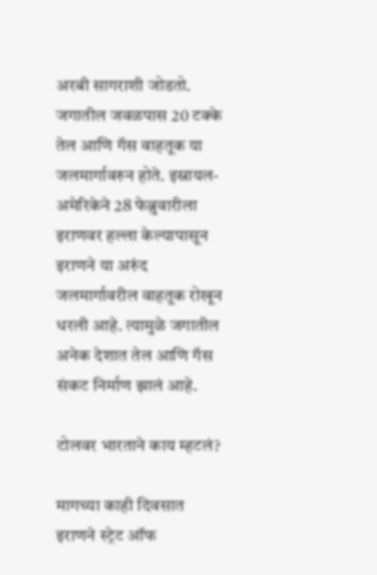अरबी सागराशी जोडतो. जगातील जवळपास 20 टक्के तेल आणि गॅस वाहतूक या जलमार्गावरुन होते. इस्रायल-अमेरिकेने 28 फेब्रुवारीला इराणवर हल्ला केल्यापासून इराणने या अरुंद जलमार्गावरील वाहतूक रोखून धरली आहे. त्यामुळे जगातील अनेक देशात तेल आणि गॅस संकट निर्माण झालं आहे.

टोलवर भारताने काय म्हटलं?

मागच्या काही दिवसात इराणने स्ट्रेट ऑफ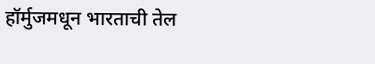हॉर्मुजमधून भारताची तेल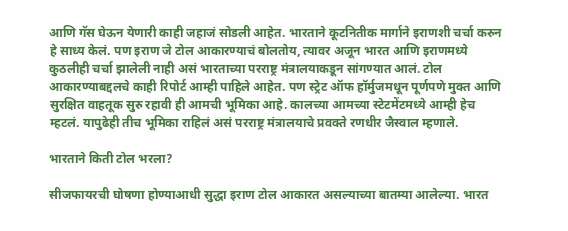आणि गॅस घेऊन येणारी काही जहाजं सोडली आहेत. भारताने कूटनितीक मार्गाने इराणशी चर्चा करुन हे साध्य केलं. पण इराण जे टोल आकारण्याचं बोलतोय, त्यावर अजून भारत आणि इराणमध्ये कुठलीही चर्चा झालेली नाही असं भारताच्या परराष्ट्र मंत्रालयाकडून सांगण्यात आलं. टोल आकारण्याबद्दलचे काही रिपोर्ट आम्ही पाहिले आहेत. पण स्ट्रेट ऑफ हॉर्मुजमधून पूर्णपणे मुक्त आणि सुरक्षित वाहतूक सुरु रहावी ही आमची भूमिका आहे. कालच्या आमच्या स्टेटमेंटमध्ये आम्ही हेच म्हटलं. यापुढेही तीच भूमिका राहिलं असं परराष्ट्र मंत्रालयाचे प्रवक्ते रणधीर जैस्वाल म्हणाले.

भारताने किती टोल भरला?

सीजफायरची घोषणा होण्याआधी सुद्धा इराण टोल आकारत असल्याच्या बातम्या आलेल्या. भारत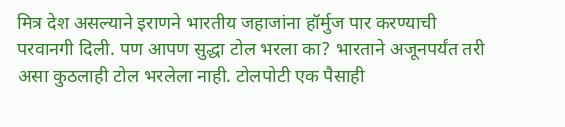मित्र देश असल्याने इराणने भारतीय जहाजांना हॉर्मुज पार करण्याची परवानगी दिली. पण आपण सुद्धा टोल भरला का? भारताने अजूनपर्यंत तरी असा कुठलाही टोल भरलेला नाही. टोलपोटी एक पैसाही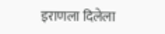इराणला दिलेला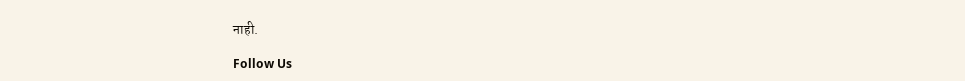नाही.

Follow Us